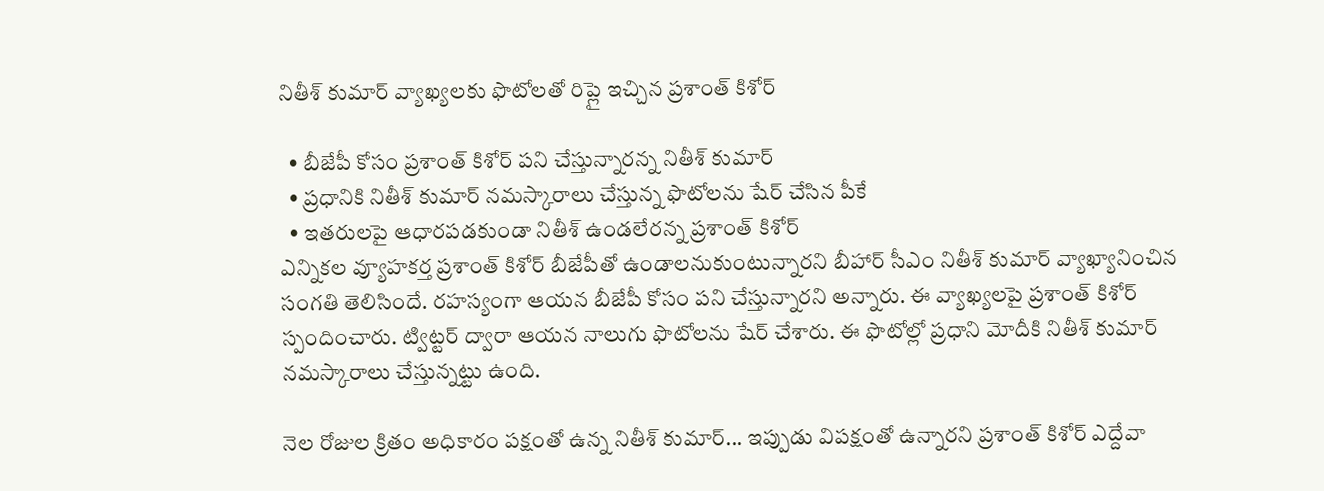నితీశ్ కుమార్ వ్యాఖ్యలకు ఫొటోలతో రిప్లై ఇచ్చిన ప్రశాంత్ కిశోర్

  • బీజేపీ కోసం ప్రశాంత్ కిశోర్ పని చేస్తున్నారన్న నితీశ్ కుమార్
  • ప్రధానికి నితీశ్ కుమార్ నమస్కారాలు చేస్తున్న ఫొటోలను షేర్ చేసిన పీకే
  • ఇతరులపై ఆధారపడకుండా నితీశ్ ఉండలేరన్న ప్రశాంత్ కిశోర్
ఎన్నికల వ్యూహకర్త ప్రశాంత్ కిశోర్ బీజేపీతో ఉండాలనుకుంటున్నారని బీహార్ సీఎం నితీశ్ కుమార్ వ్యాఖ్యానించిన సంగతి తెలిసిందే. రహస్యంగా ఆయన బీజేపీ కోసం పని చేస్తున్నారని అన్నారు. ఈ వ్యాఖ్యలపై ప్రశాంత్ కిశోర్ స్పందించారు. ట్విట్టర్ ద్వారా ఆయన నాలుగు ఫొటోలను షేర్ చేశారు. ఈ ఫొటోల్లో ప్రధాని మోదీకి నితీశ్ కుమార్ నమస్కారాలు చేస్తున్నట్టు ఉంది.

నెల రోజుల క్రితం అధికారం పక్షంతో ఉన్న నితీశ్ కుమార్... ఇప్పుడు విపక్షంతో ఉన్నారని ప్రశాంత్ కిశోర్ ఎద్దేవా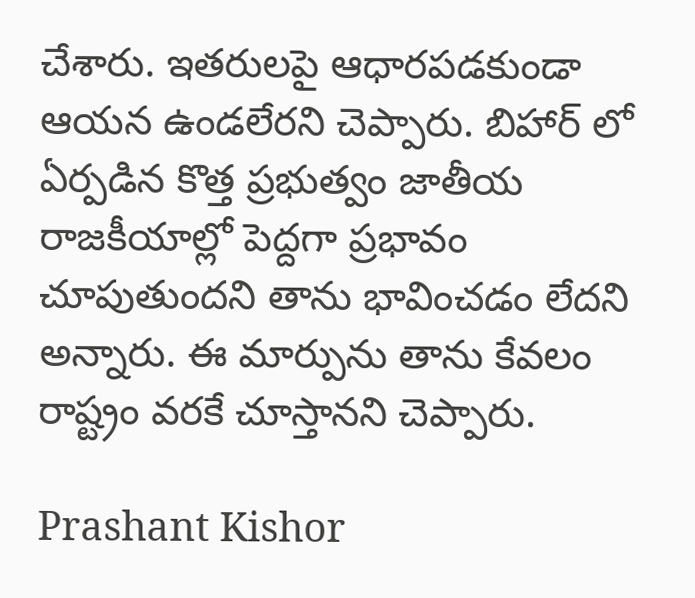చేశారు. ఇతరులపై ఆధారపడకుండా ఆయన ఉండలేరని చెప్పారు. బిహార్ లో ఏర్పడిన కొత్త ప్రభుత్వం జాతీయ రాజకీయాల్లో పెద్దగా ప్రభావం చూపుతుందని తాను భావించడం లేదని అన్నారు. ఈ మార్పును తాను కేవలం రాష్ట్రం వరకే చూస్తానని చెప్పారు.

Prashant Kishor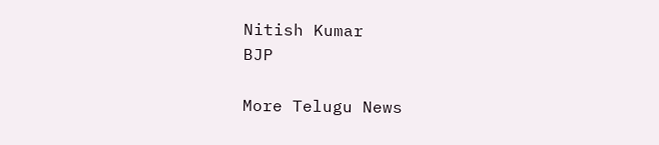Nitish Kumar
BJP

More Telugu News